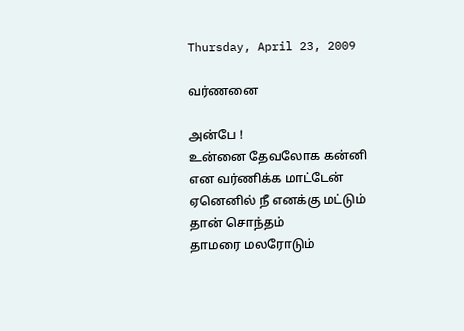Thursday, April 23, 2009

வர்ணனை

அன்பே !
உன்னை தேவலோக கன்னி என வர்ணிக்க மாட்டேன்
ஏனெனில் நீ எனக்கு மட்டும் தான் சொந்தம்
தாமரை மலரோடும்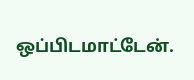ஒப்பிடமாட்டேன்.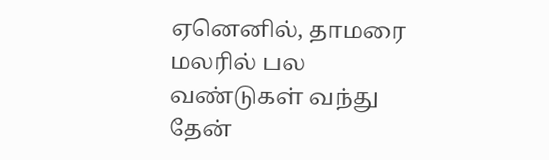ஏனெனில், தாமரை மலரில் பல வண்டுகள் வந்து தேன்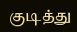குடித்து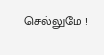செல்லுமே !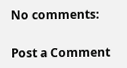No comments:

Post a Comment